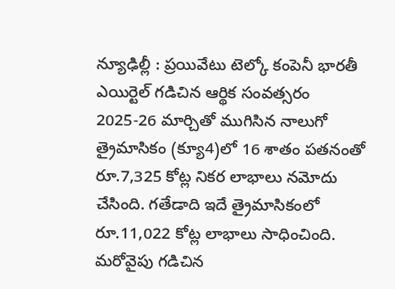న్యూఢిల్లీ : ప్రయివేటు టెల్కో కంపెనీ భారతీ ఎయిర్టెల్ గడిచిన ఆర్థిక సంవత్సరం 2025-26 మార్చితో ముగిసిన నాలుగో త్రైమాసికం (క్యూ4)లో 16 శాతం పతనంతో రూ.7,325 కోట్ల నికర లాభాలు నమోదు చేసింది. గతేడాది ఇదే త్రైమాసికంలో రూ.11,022 కోట్ల లాభాలు సాధించింది. మరోవైపు గడిచిన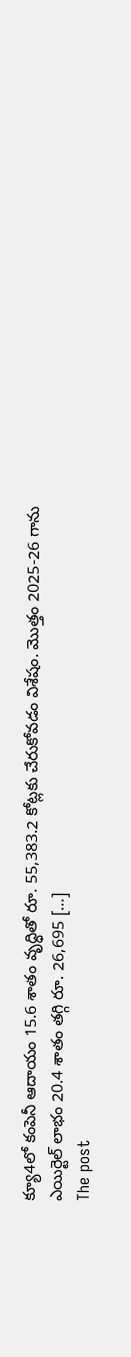క్యూ4లో కంపెనీ ఆదాయం 15.6 శాతం వృద్ధితో రూ. 55,383.2 కోట్లకు చేరుకోవడం విశేషం. మొత్తం 2025-26 గాను ఎయిర్టెల్ లాభం 20.4 శాతం తగ్గి రూ. 26,695 […]
The post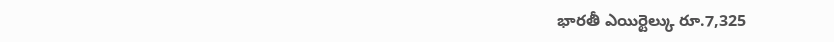భారతీ ఎయిర్టెల్కు రూ.7,325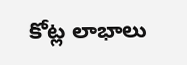కోట్ల లాభాలు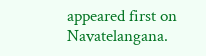appeared first on Navatelangana.